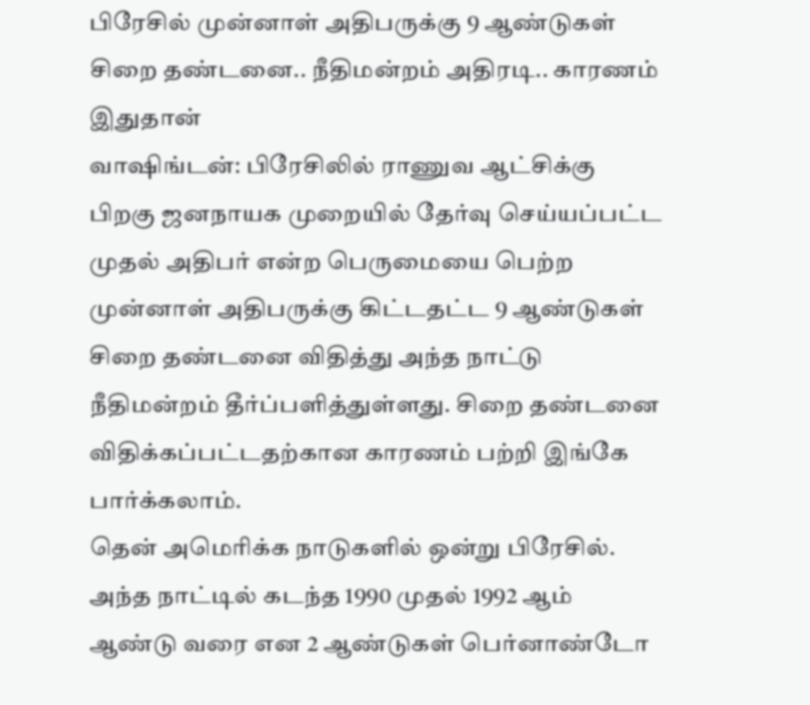பிரேசில் முன்னாள் அதிபருக்கு 9 ஆண்டுகள் சிறை தண்டனை.. நீதிமன்றம் அதிரடி.. காரணம் இதுதான்
வாஷிங்டன்: பிரேசிலில் ராணுவ ஆட்சிக்கு பிறகு ஜனநாயக முறையில் தேர்வு செய்யப்பட்ட முதல் அதிபர் என்ற பெருமையை பெற்ற முன்னாள் அதிபருக்கு கிட்டதட்ட 9 ஆண்டுகள் சிறை தண்டனை விதித்து அந்த நாட்டு நீதிமன்றம் தீர்ப்பளித்துள்ளது. சிறை தண்டனை விதிக்கப்பட்டதற்கான காரணம் பற்றி இங்கே பார்க்கலாம்.
தென் அமெரிக்க நாடுகளில் ஒன்று பிரேசில். அந்த நாட்டில் கடந்த 1990 முதல் 1992 ஆம் ஆண்டு வரை என 2 ஆண்டுகள் பெர்னாண்டோ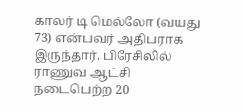காலர் டி மெல்லோ (வயது 73) என்பவர் அதிபராக இருந்தார். பிரேசிலில் ராணுவ ஆட்சி நடைபெற்ற 20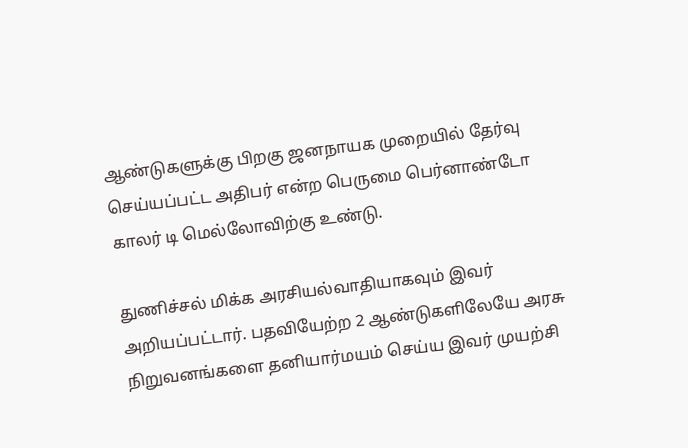ஆண்டுகளுக்கு பிறகு ஜனநாயக முறையில் தேர்வு செய்யப்பட்ட அதிபர் என்ற பெருமை பெர்னாண்டோ காலர் டி மெல்லோவிற்கு உண்டு.

துணிச்சல் மிக்க அரசியல்வாதியாகவும் இவர் அறியப்பட்டார். பதவியேற்ற 2 ஆண்டுகளிலேயே அரசு நிறுவனங்களை தனியார்மயம் செய்ய இவர் முயற்சி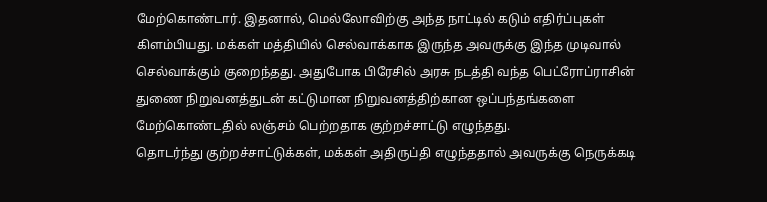மேற்கொண்டார். இதனால், மெல்லோவிற்கு அந்த நாட்டில் கடும் எதிர்ப்புகள் கிளம்பியது. மக்கள் மத்தியில் செல்வாக்காக இருந்த அவருக்கு இந்த முடிவால் செல்வாக்கும் குறைந்தது. அதுபோக பிரேசில் அரசு நடத்தி வந்த பெட்ரோப்ராசின் துணை நிறுவனத்துடன் கட்டுமான நிறுவனத்திற்கான ஒப்பந்தங்களை மேற்கொண்டதில் லஞ்சம் பெற்றதாக குற்றச்சாட்டு எழுந்தது.
தொடர்ந்து குற்றச்சாட்டுக்கள், மக்கள் அதிருப்தி எழுந்ததால் அவருக்கு நெருக்கடி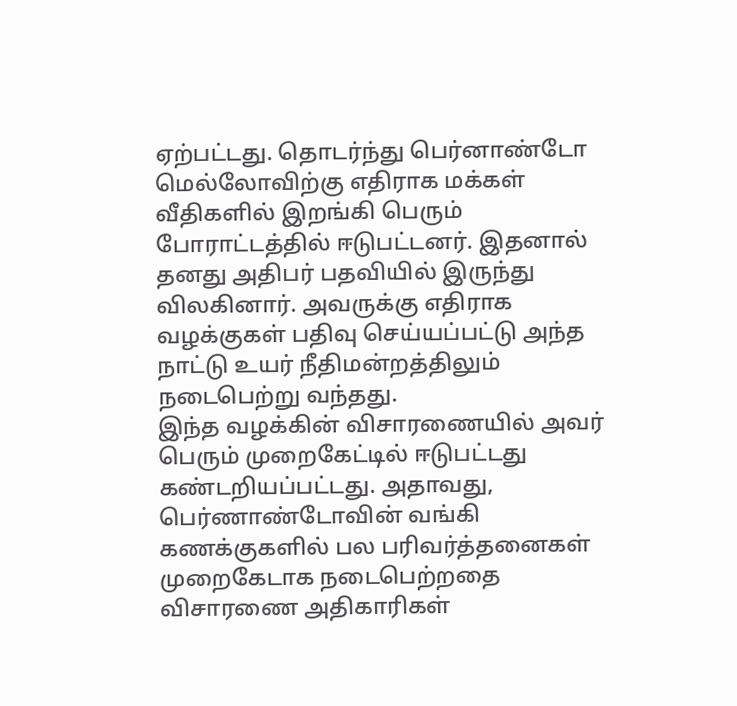ஏற்பட்டது. தொடர்ந்து பெர்னாண்டோ மெல்லோவிற்கு எதிராக மக்கள் வீதிகளில் இறங்கி பெரும் போராட்டத்தில் ஈடுபட்டனர். இதனால் தனது அதிபர் பதவியில் இருந்து விலகினார். அவருக்கு எதிராக வழக்குகள் பதிவு செய்யப்பட்டு அந்த நாட்டு உயர் நீதிமன்றத்திலும் நடைபெற்று வந்தது.
இந்த வழக்கின் விசாரணையில் அவர் பெரும் முறைகேட்டில் ஈடுபட்டது கண்டறியப்பட்டது. அதாவது, பெர்ணாண்டோவின் வங்கி கணக்குகளில் பல பரிவர்த்தனைகள் முறைகேடாக நடைபெற்றதை விசாரணை அதிகாரிகள்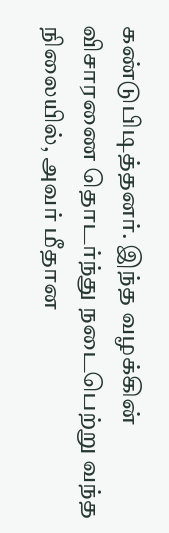கண்டுபிடித்தனர். இந்த வழக்கின் விசாரணை தொடர்ந்து நடைபெற்று வந்த நிலையில், அவர் மீதான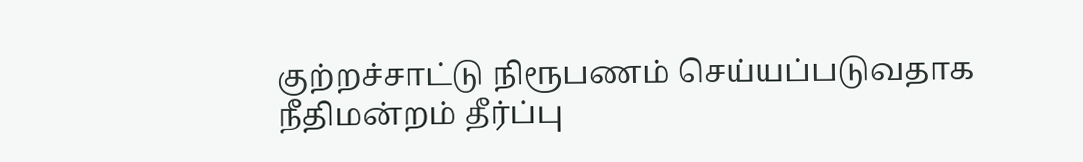குற்றச்சாட்டு நிரூபணம் செய்யப்படுவதாக நீதிமன்றம் தீர்ப்பு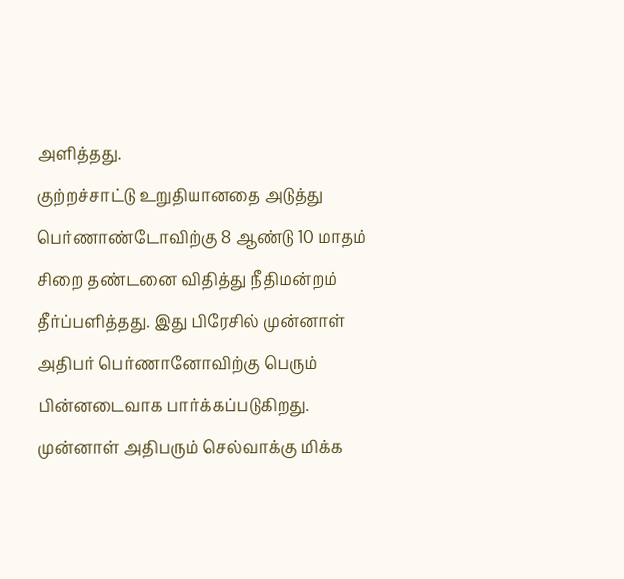அளித்தது.
குற்றச்சாட்டு உறுதியானதை அடுத்து பெர்ணாண்டோவிற்கு 8 ஆண்டு 10 மாதம் சிறை தண்டனை விதித்து நீதிமன்றம் தீர்ப்பளித்தது. இது பிரேசில் முன்னாள் அதிபர் பெர்ணானோவிற்கு பெரும் பின்னடைவாக பார்க்கப்படுகிறது. முன்னாள் அதிபரும் செல்வாக்கு மிக்க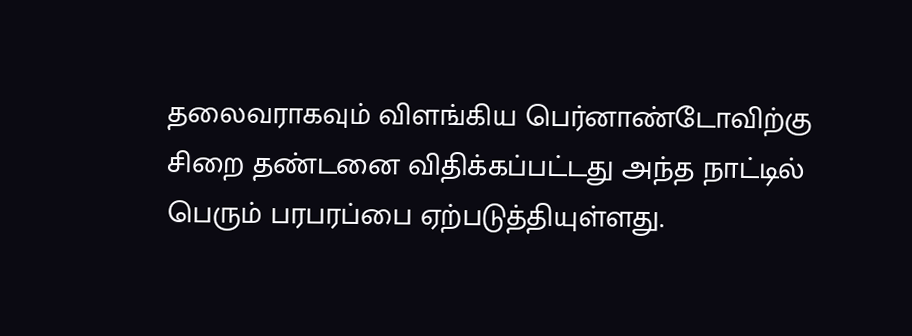தலைவராகவும் விளங்கிய பெர்னாண்டோவிற்கு சிறை தண்டனை விதிக்கப்பட்டது அந்த நாட்டில் பெரும் பரபரப்பை ஏற்படுத்தியுள்ளது.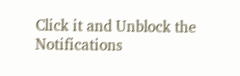Click it and Unblock the Notifications